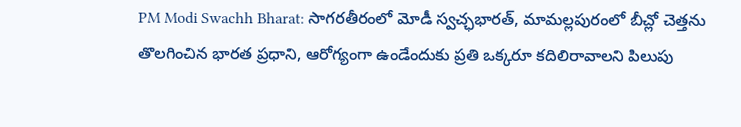PM Modi Swachh Bharat: సాగరతీరంలో మోడీ స్వచ్ఛభారత్, మామల్లపురంలో బీచ్లో చెత్తను తొలగించిన భారత ప్రధాని, ఆరోగ్యంగా ఉండేందుకు ప్రతి ఒక్కరూ కదిలిరావాలని పిలుపు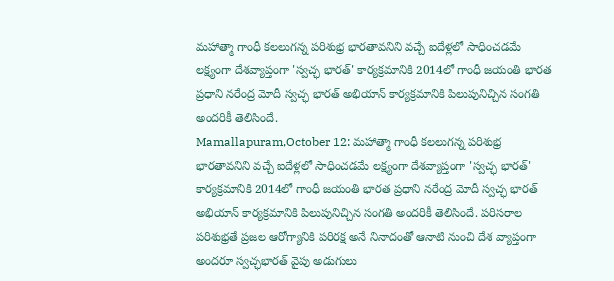మహాత్మా గాంధీ కలలుగన్న పరిశుభ్ర భారతావనిని వచ్చే ఐదేళ్లలో సాధించడమే లక్ష్యంగా దేశవ్యాప్తంగా 'స్వచ్ఛ భారత్' కార్యక్రమానికి 2014లో గాంధీ జయంతి భారత ప్రధాని నరేంద్ర మోదీ స్వచ్ఛ భారత్ అభియాన్ కార్యక్రమానికి పిలుపునిచ్చిన సంగతి అందరికీ తెలిసిందే.
Mamallapuram,October 12: మహాత్మా గాంధీ కలలుగన్న పరిశుభ్ర భారతావనిని వచ్చే ఐదేళ్లలో సాధించడమే లక్ష్యంగా దేశవ్యాప్తంగా 'స్వచ్ఛ భారత్' కార్యక్రమానికి 2014లో గాంధీ జయంతి భారత ప్రధాని నరేంద్ర మోదీ స్వచ్ఛ భారత్ అభియాన్ కార్యక్రమానికి పిలుపునిచ్చిన సంగతి అందరికీ తెలిసిందే. పరిసరాల పరిశుభ్రతే ప్రజల ఆరోగ్యానికి పరిరక్ష అనే నినాదంతో ఆనాటి నుంచి దేశ వ్యాప్తంగా అందరూ స్వచ్ఛభారత్ వైపు అడుగులు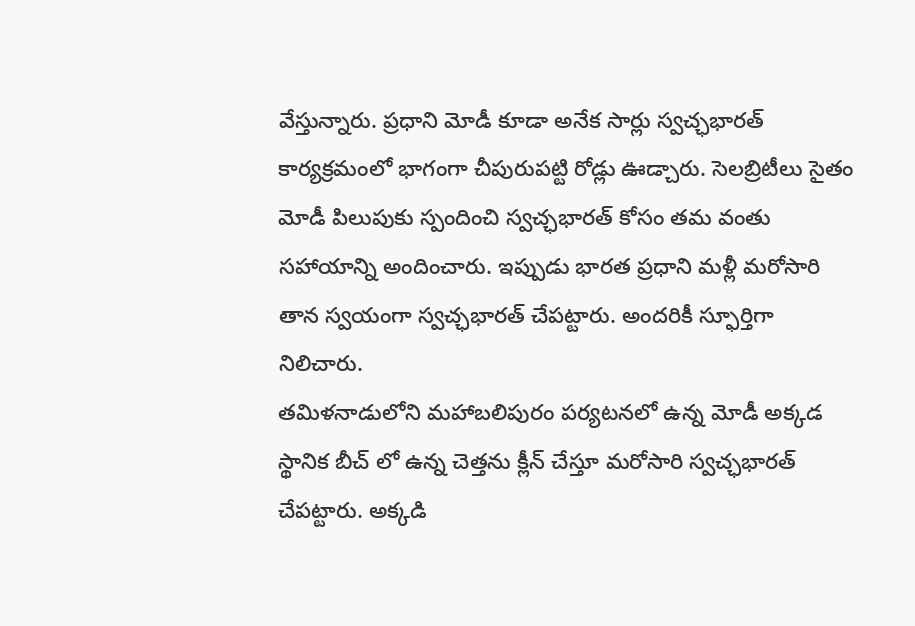వేస్తున్నారు. ప్రధాని మోడీ కూడా అనేక సార్లు స్వచ్ఛభారత్ కార్యక్రమంలో భాగంగా చీపురుపట్టి రోడ్లు ఊడ్చారు. సెలబ్రిటీలు సైతం మోడీ పిలుపుకు స్పందించి స్వచ్ఛభారత్ కోసం తమ వంతు సహాయాన్ని అందించారు. ఇప్పుడు భారత ప్రధాని మళ్లీ మరోసారి తాన స్వయంగా స్వచ్ఛభారత్ చేపట్టారు. అందరికీ స్ఫూర్తిగా నిలిచారు.
తమిళనాడులోని మహాబలిపురం పర్యటనలో ఉన్న మోడీ అక్కడ స్థానిక బీచ్ లో ఉన్న చెత్తను క్లీన్ చేస్తూ మరోసారి స్వచ్ఛభారత్ చేపట్టారు. అక్కడి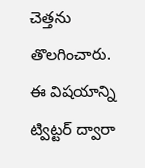చెత్తను తొలగించారు. ఈ విషయాన్ని ట్విట్టర్ ద్వారా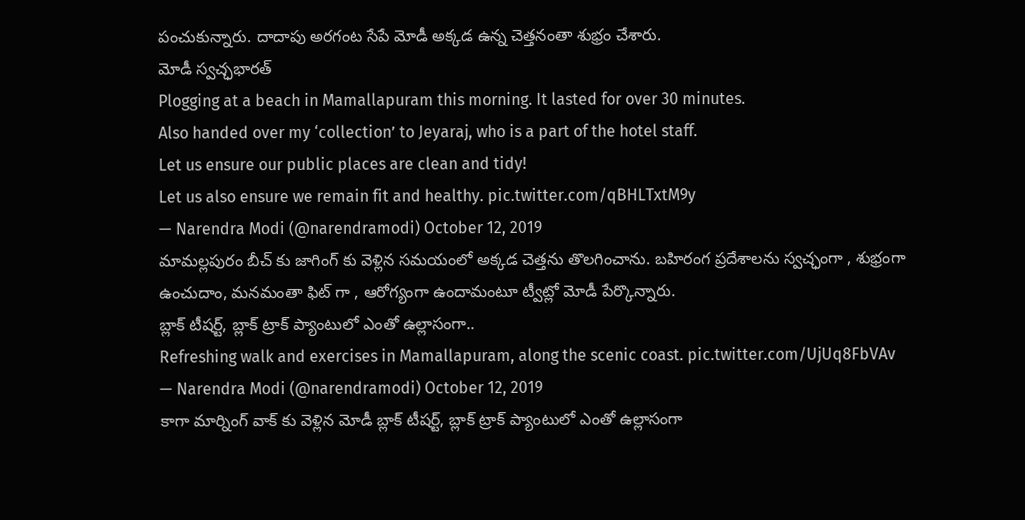పంచుకున్నారు. దాదాపు అరగంట సేపే మోడీ అక్కడ ఉన్న చెత్తనంతా శుభ్రం చేశారు.
మోడీ స్వచ్ఛభారత్
Plogging at a beach in Mamallapuram this morning. It lasted for over 30 minutes.
Also handed over my ‘collection’ to Jeyaraj, who is a part of the hotel staff.
Let us ensure our public places are clean and tidy!
Let us also ensure we remain fit and healthy. pic.twitter.com/qBHLTxtM9y
— Narendra Modi (@narendramodi) October 12, 2019
మామల్లపురం బీచ్ కు జాగింగ్ కు వెళ్లిన సమయంలో అక్కడ చెత్తను తొలగించాను. బహిరంగ ప్రదేశాలను స్వచ్ఛంగా , శుభ్రంగా ఉంచుదాం, మనమంతా ఫిట్ గా , ఆరోగ్యంగా ఉందామంటూ ట్వీట్లో మోడీ పేర్కొన్నారు.
బ్లాక్ టీషర్ట్, బ్లాక్ ట్రాక్ ప్యాంటులో ఎంతో ఉల్లాసంగా..
Refreshing walk and exercises in Mamallapuram, along the scenic coast. pic.twitter.com/UjUq8FbVAv
— Narendra Modi (@narendramodi) October 12, 2019
కాగా మార్నింగ్ వాక్ కు వెళ్లిన మోడీ బ్లాక్ టీషర్ట్, బ్లాక్ ట్రాక్ ప్యాంటులో ఎంతో ఉల్లాసంగా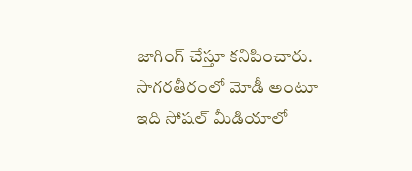జాగింగ్ చేస్తూ కనిపించారు. సాగరతీరంలో మోడీ అంటూ ఇది సోషల్ మీడియాలో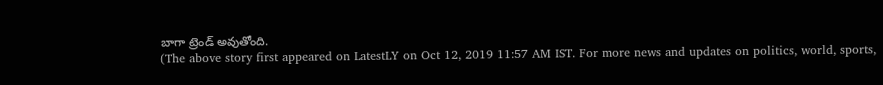బాగా ట్రెండ్ అవుతోంది.
(The above story first appeared on LatestLY on Oct 12, 2019 11:57 AM IST. For more news and updates on politics, world, sports,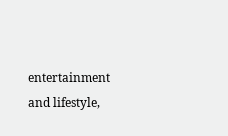entertainment and lifestyle,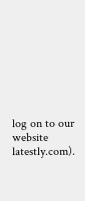log on to our website latestly.com).